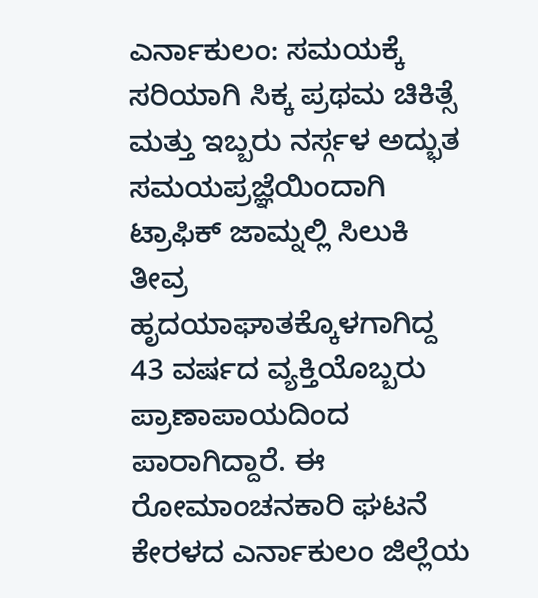ಎರ್ನಾಕುಲಂ: ಸಮಯಕ್ಕೆ ಸರಿಯಾಗಿ ಸಿಕ್ಕ ಪ್ರಥಮ ಚಿಕಿತ್ಸೆ ಮತ್ತು ಇಬ್ಬರು ನರ್ಸ್ಗಳ ಅದ್ಭುತ ಸಮಯಪ್ರಜ್ಞೆಯಿಂದಾಗಿ ಟ್ರಾಫಿಕ್ ಜಾಮ್ನಲ್ಲಿ ಸಿಲುಕಿ ತೀವ್ರ ಹೃದಯಾಘಾತಕ್ಕೊಳಗಾಗಿದ್ದ 43 ವರ್ಷದ ವ್ಯಕ್ತಿಯೊಬ್ಬರು ಪ್ರಾಣಾಪಾಯದಿಂದ ಪಾರಾಗಿದ್ದಾರೆ. ಈ ರೋಮಾಂಚನಕಾರಿ ಘಟನೆ ಕೇರಳದ ಎರ್ನಾಕುಲಂ ಜಿಲ್ಲೆಯ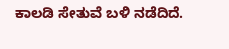ಕಾಲಡಿ ಸೇತುವೆ ಬಳಿ ನಡೆದಿದೆ.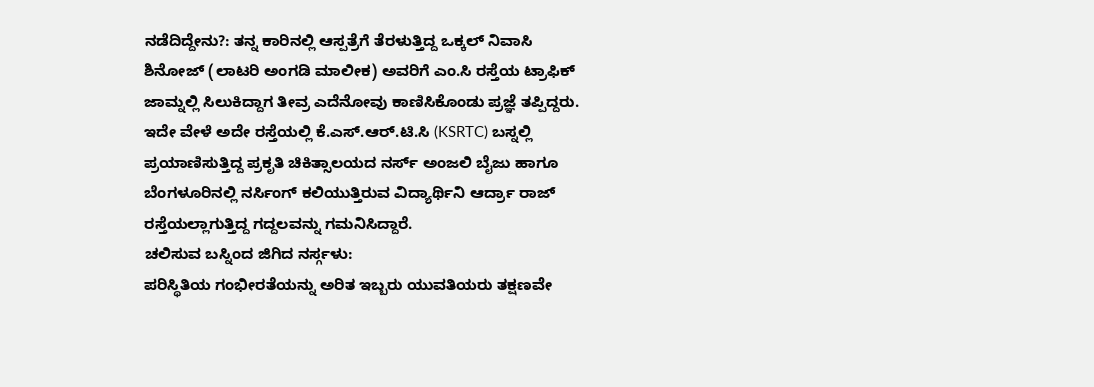ನಡೆದಿದ್ದೇನು?: ತನ್ನ ಕಾರಿನಲ್ಲಿ ಆಸ್ಪತ್ರೆಗೆ ತೆರಳುತ್ತಿದ್ದ ಒಕ್ಕಲ್ ನಿವಾಸಿ ಶಿನೋಜ್ (ಲಾಟರಿ ಅಂಗಡಿ ಮಾಲೀಕ) ಅವರಿಗೆ ಎಂ.ಸಿ ರಸ್ತೆಯ ಟ್ರಾಫಿಕ್ ಜಾಮ್ನಲ್ಲಿ ಸಿಲುಕಿದ್ದಾಗ ತೀವ್ರ ಎದೆನೋವು ಕಾಣಿಸಿಕೊಂಡು ಪ್ರಜ್ಞೆ ತಪ್ಪಿದ್ದರು. ಇದೇ ವೇಳೆ ಅದೇ ರಸ್ತೆಯಲ್ಲಿ ಕೆ.ಎಸ್.ಆರ್.ಟಿ.ಸಿ (KSRTC) ಬಸ್ನಲ್ಲಿ ಪ್ರಯಾಣಿಸುತ್ತಿದ್ದ ಪ್ರಕೃತಿ ಚಿಕಿತ್ಸಾಲಯದ ನರ್ಸ್ ಅಂಜಲಿ ಬೈಜು ಹಾಗೂ ಬೆಂಗಳೂರಿನಲ್ಲಿ ನರ್ಸಿಂಗ್ ಕಲಿಯುತ್ತಿರುವ ವಿದ್ಯಾರ್ಥಿನಿ ಆರ್ದ್ರಾ ರಾಜ್ ರಸ್ತೆಯಲ್ಲಾಗುತ್ತಿದ್ದ ಗದ್ದಲವನ್ನು ಗಮನಿಸಿದ್ದಾರೆ.
ಚಲಿಸುವ ಬಸ್ನಿಂದ ಜಿಗಿದ ನರ್ಸ್ಗಳು:
ಪರಿಸ್ಥಿತಿಯ ಗಂಭೀರತೆಯನ್ನು ಅರಿತ ಇಬ್ಬರು ಯುವತಿಯರು ತಕ್ಷಣವೇ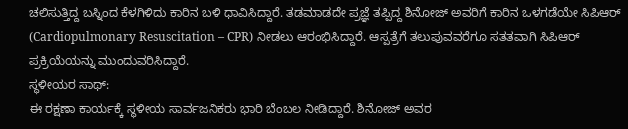ಚಲಿಸುತ್ತಿದ್ದ ಬಸ್ನಿಂದ ಕೆಳಗಿಳಿದು ಕಾರಿನ ಬಳಿ ಧಾವಿಸಿದ್ದಾರೆ. ತಡಮಾಡದೇ ಪ್ರಜ್ಞೆ ತಪ್ಪಿದ್ದ ಶಿನೋಜ್ ಅವರಿಗೆ ಕಾರಿನ ಒಳಗಡೆಯೇ ಸಿಪಿಆರ್ (Cardiopulmonary Resuscitation – CPR) ನೀಡಲು ಆರಂಭಿಸಿದ್ದಾರೆ. ಆಸ್ಪತ್ರೆಗೆ ತಲುಪುವವರೆಗೂ ಸತತವಾಗಿ ಸಿಪಿಆರ್ ಪ್ರಕ್ರಿಯೆಯನ್ನು ಮುಂದುವರಿಸಿದ್ದಾರೆ.
ಸ್ಥಳೀಯರ ಸಾಥ್:
ಈ ರಕ್ಷಣಾ ಕಾರ್ಯಕ್ಕೆ ಸ್ಥಳೀಯ ಸಾರ್ವಜನಿಕರು ಭಾರಿ ಬೆಂಬಲ ನೀಡಿದ್ದಾರೆ. ಶಿನೋಜ್ ಅವರ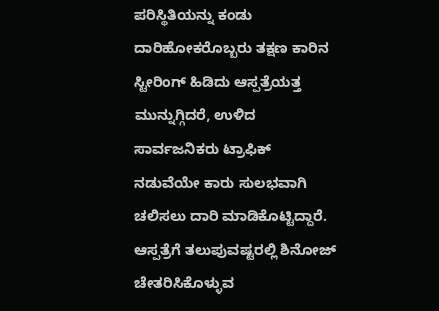ಪರಿಸ್ಥಿತಿಯನ್ನು ಕಂಡು ದಾರಿಹೋಕರೊಬ್ಬರು ತಕ್ಷಣ ಕಾರಿನ ಸ್ಟೀರಿಂಗ್ ಹಿಡಿದು ಆಸ್ಪತ್ರೆಯತ್ತ ಮುನ್ನುಗ್ಗಿದರೆ, ಉಳಿದ ಸಾರ್ವಜನಿಕರು ಟ್ರಾಫಿಕ್ ನಡುವೆಯೇ ಕಾರು ಸುಲಭವಾಗಿ ಚಲಿಸಲು ದಾರಿ ಮಾಡಿಕೊಟ್ಟಿದ್ದಾರೆ. ಆಸ್ಪತ್ರೆಗೆ ತಲುಪುವಷ್ಟರಲ್ಲಿ ಶಿನೋಜ್ ಚೇತರಿಸಿಕೊಳ್ಳುವ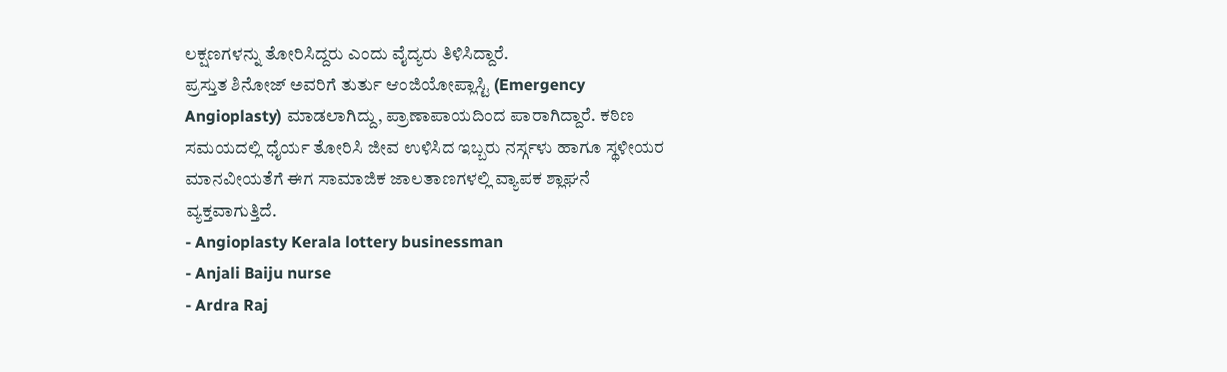ಲಕ್ಷಣಗಳನ್ನು ತೋರಿಸಿದ್ದರು ಎಂದು ವೈದ್ಯರು ತಿಳಿಸಿದ್ದಾರೆ.
ಪ್ರಸ್ತುತ ಶಿನೋಜ್ ಅವರಿಗೆ ತುರ್ತು ಆಂಜಿಯೋಪ್ಲಾಸ್ಟಿ (Emergency Angioplasty) ಮಾಡಲಾಗಿದ್ದು, ಪ್ರಾಣಾಪಾಯದಿಂದ ಪಾರಾಗಿದ್ದಾರೆ. ಕಠಿಣ ಸಮಯದಲ್ಲಿ ಧೈರ್ಯ ತೋರಿಸಿ ಜೀವ ಉಳಿಸಿದ ಇಬ್ಬರು ನರ್ಸ್ಗಳು ಹಾಗೂ ಸ್ಥಳೀಯರ ಮಾನವೀಯತೆಗೆ ಈಗ ಸಾಮಾಜಿಕ ಜಾಲತಾಣಗಳಲ್ಲಿ ವ್ಯಾಪಕ ಶ್ಲಾಘನೆ ವ್ಯಕ್ತವಾಗುತ್ತಿದೆ.
- Angioplasty Kerala lottery businessman
- Anjali Baiju nurse
- Ardra Raj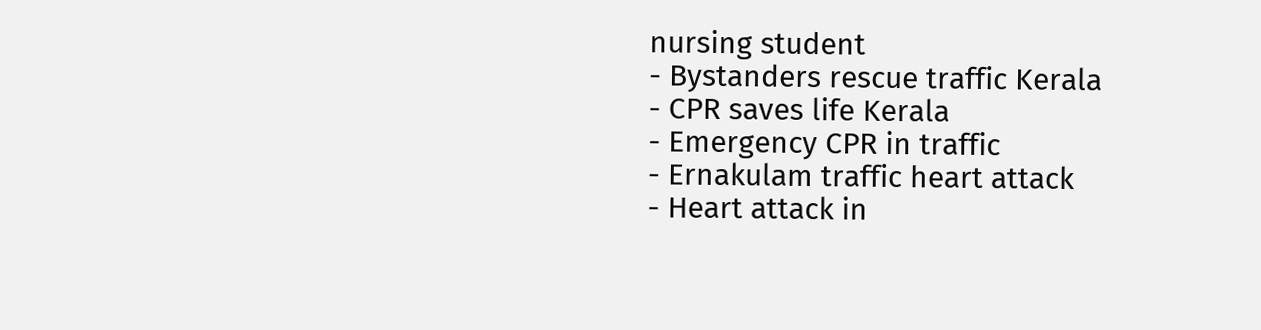nursing student
- Bystanders rescue traffic Kerala
- CPR saves life Kerala
- Emergency CPR in traffic
- Ernakulam traffic heart attack
- Heart attack in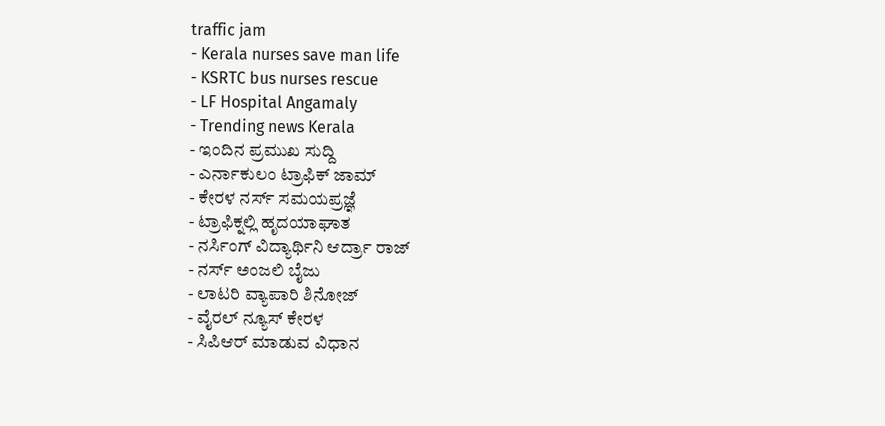traffic jam
- Kerala nurses save man life
- KSRTC bus nurses rescue
- LF Hospital Angamaly
- Trending news Kerala
- ಇಂದಿನ ಪ್ರಮುಖ ಸುದ್ದಿ
- ಎರ್ನಾಕುಲಂ ಟ್ರಾಫಿಕ್ ಜಾಮ್
- ಕೇರಳ ನರ್ಸ್ ಸಮಯಪ್ರಜ್ಞೆ
- ಟ್ರಾಫಿಕ್ನಲ್ಲಿ ಹೃದಯಾಘಾತ
- ನರ್ಸಿಂಗ್ ವಿದ್ಯಾರ್ಥಿನಿ ಆರ್ದ್ರಾ ರಾಜ್
- ನರ್ಸ್ ಅಂಜಲಿ ಬೈಜು
- ಲಾಟರಿ ವ್ಯಾಪಾರಿ ಶಿನೋಜ್
- ವೈರಲ್ ನ್ಯೂಸ್ ಕೇರಳ
- ಸಿಪಿಆರ್ ಮಾಡುವ ವಿಧಾನ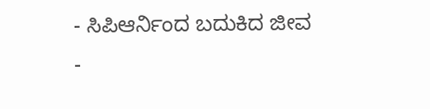- ಸಿಪಿಆರ್ನಿಂದ ಬದುಕಿದ ಜೀವ
-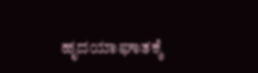ಹೃದಯಾಘಾತಕ್ಕೆ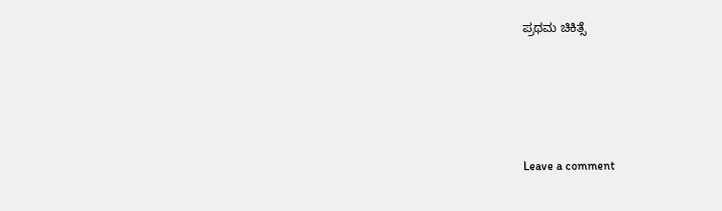ಪ್ರಥಮ ಚಿಕಿತ್ಸೆ





Leave a comment